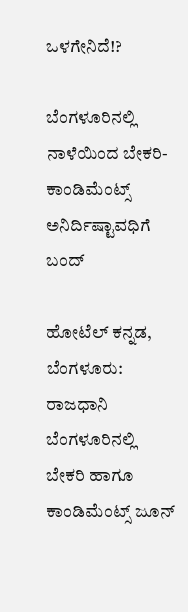ಒಳಗೇನಿದೆ!?

ಬೆಂಗಳೂರಿನಲ್ಲಿ ನಾಳೆಯಿಂದ ಬೇಕರಿ-ಕಾಂಡಿಮೆಂಟ್ಸ್‌ ಅನಿರ್ದಿಷ್ಟಾವಧಿಗೆ ಬಂದ್

ಹೋಟೆಲ್‌ ಕನ್ನಡ, ಬೆಂಗಳೂರು: ರಾಜಧಾನಿ ಬೆಂಗಳೂರಿನಲ್ಲಿ ಬೇಕರಿ ಹಾಗೂ ಕಾಂಡಿಮೆಂಟ್ಸ್‌ ಜೂನ್‌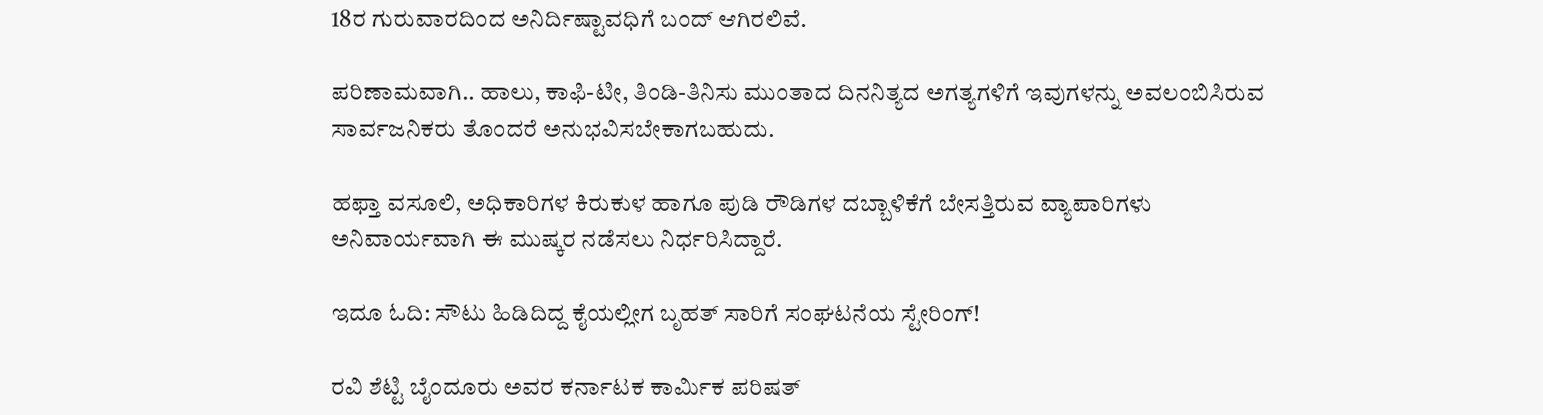18ರ ಗುರುವಾರದಿಂದ ಅನಿರ್ದಿಷ್ಟಾವಧಿಗೆ ಬಂದ್‌ ಆಗಿರಲಿವೆ.

ಪರಿಣಾಮವಾಗಿ.. ಹಾಲು, ಕಾಫಿ-ಟೀ, ತಿಂಡಿ-ತಿನಿಸು ಮುಂತಾದ ದಿನನಿತ್ಯದ ಅಗತ್ಯಗಳಿಗೆ ಇವುಗಳನ್ನು ಅವಲಂಬಿಸಿರುವ ಸಾರ್ವಜನಿಕರು ತೊಂದರೆ ಅನುಭವಿಸಬೇಕಾಗಬಹುದು.

ಹಫ್ತಾ ವಸೂಲಿ, ಅಧಿಕಾರಿಗಳ ಕಿರುಕುಳ ಹಾಗೂ ಪುಡಿ ರೌಡಿಗಳ ದಬ್ಬಾಳಿಕೆಗೆ ಬೇಸತ್ತಿರುವ ವ್ಯಾಪಾರಿಗಳು ಅನಿವಾರ್ಯವಾಗಿ ಈ ಮುಷ್ಕರ ನಡೆಸಲು ನಿರ್ಧರಿಸಿದ್ದಾರೆ.

ಇದೂ ಓದಿ: ಸೌಟು ಹಿಡಿದಿದ್ದ ಕೈಯಲ್ಲೀಗ ಬೃಹತ್‌ ಸಾರಿಗೆ ಸಂಘಟನೆಯ ಸ್ಟೇರಿಂಗ್!

ರವಿ ಶೆಟ್ಟಿ ಬೈಂದೂರು ಅವರ ಕರ್ನಾಟಕ ಕಾರ್ಮಿಕ ಪರಿಷತ್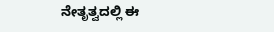ನೇತೃತ್ವದಲ್ಲಿ ಈ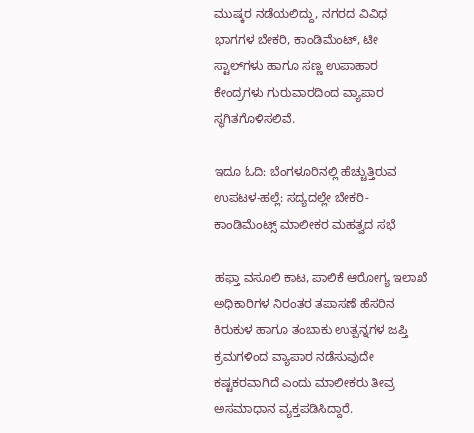ಮುಷ್ಕರ ನಡೆಯಲಿದ್ದು, ನಗರದ ವಿವಿಧ ಭಾಗಗಳ ಬೇಕರಿ, ಕಾಂಡಿಮೆಂಟ್, ಟೀ ಸ್ಟಾಲ್‌ಗಳು ಹಾಗೂ ಸಣ್ಣ ಉಪಾಹಾರ ಕೇಂದ್ರಗಳು ಗುರುವಾರದಿಂದ ವ್ಯಾಪಾರ ಸ್ಥಗಿತಗೊಳಿಸಲಿವೆ.

ಇದೂ ಓದಿ: ಬೆಂಗಳೂರಿನಲ್ಲಿ ಹೆಚ್ಚುತ್ತಿರುವ ಉಪಟಳ-ಹಲ್ಲೆ: ಸದ್ಯದಲ್ಲೇ ಬೇಕರಿ-ಕಾಂಡಿಮೆಂಟ್ಸ್‌ ಮಾಲೀಕರ ಮಹತ್ವದ ಸಭೆ

ಹಫ್ತಾ ವಸೂಲಿ ಕಾಟ, ಪಾಲಿಕೆ ಆರೋಗ್ಯ ಇಲಾಖೆ ಅಧಿಕಾರಿಗಳ ನಿರಂತರ ತಪಾಸಣೆ ಹೆಸರಿನ ಕಿರುಕುಳ ಹಾಗೂ ತಂಬಾಕು ಉತ್ಪನ್ನಗಳ ಜಪ್ತಿ ಕ್ರಮಗಳಿಂದ ವ್ಯಾಪಾರ ನಡೆಸುವುದೇ ಕಷ್ಟಕರವಾಗಿದೆ ಎಂದು ಮಾಲೀಕರು ತೀವ್ರ ಅಸಮಾಧಾನ ವ್ಯಕ್ತಪಡಿಸಿದ್ದಾರೆ.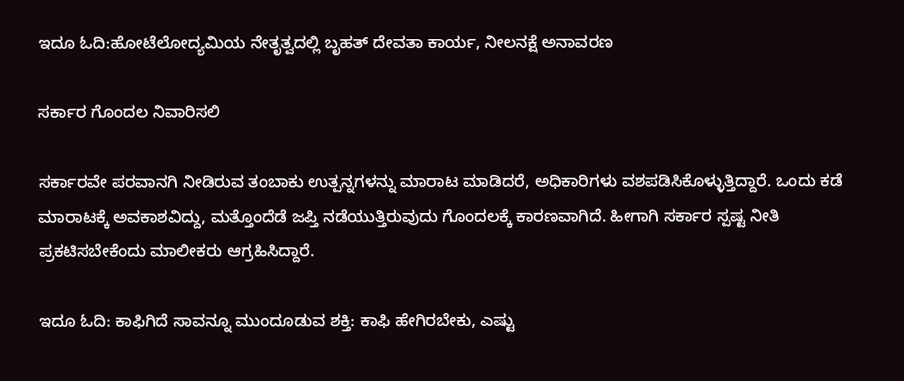ಇದೂ ಓದಿ:ಹೋಟೆಲೋದ್ಯಮಿಯ ನೇತೃತ್ವದಲ್ಲಿ ಬೃಹತ್‌ ದೇವತಾ ಕಾರ್ಯ, ನೀಲನಕ್ಷೆ ಅನಾವರಣ

ಸರ್ಕಾರ ಗೊಂದಲ ನಿವಾರಿಸಲಿ

ಸರ್ಕಾರವೇ ಪರವಾನಗಿ ನೀಡಿರುವ ತಂಬಾಕು ಉತ್ಪನ್ನಗಳನ್ನು ಮಾರಾಟ ಮಾಡಿದರೆ, ಅಧಿಕಾರಿಗಳು ವಶಪಡಿಸಿಕೊಳ್ಳುತ್ತಿದ್ದಾರೆ. ಒಂದು ಕಡೆ ಮಾರಾಟಕ್ಕೆ ಅವಕಾಶವಿದ್ದು, ಮತ್ತೊಂದೆಡೆ ಜಪ್ತಿ ನಡೆಯುತ್ತಿರುವುದು ಗೊಂದಲಕ್ಕೆ ಕಾರಣವಾಗಿದೆ. ಹೀಗಾಗಿ ಸರ್ಕಾರ ಸ್ಪಷ್ಟ ನೀತಿ ಪ್ರಕಟಿಸಬೇಕೆಂದು ಮಾಲೀಕರು ಆಗ್ರಹಿಸಿದ್ದಾರೆ.

ಇದೂ ಓದಿ: ಕಾಫಿಗಿದೆ ಸಾವನ್ನೂ ಮುಂದೂಡುವ ಶಕ್ತಿ: ಕಾಫಿ ಹೇಗಿರಬೇಕು, ಎಷ್ಟು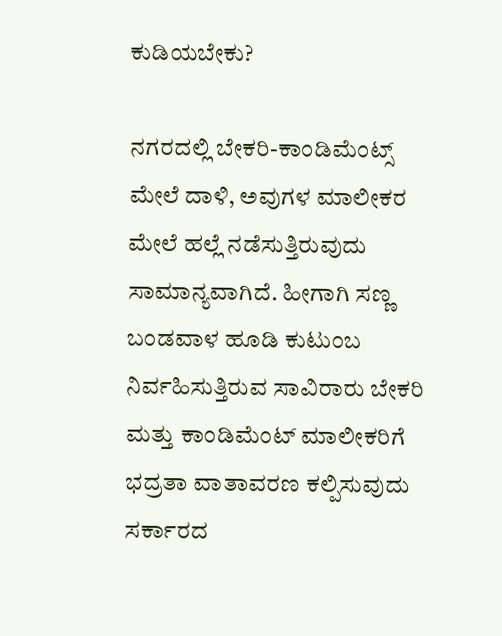ಕುಡಿಯಬೇಕು?

ನಗರದಲ್ಲಿ ಬೇಕರಿ-ಕಾಂಡಿಮೆಂಟ್ಸ್‌ ಮೇಲೆ ದಾಳಿ, ಅವುಗಳ ಮಾಲೀಕರ ಮೇಲೆ ಹಲ್ಲೆ ನಡೆಸುತ್ತಿರುವುದು ಸಾಮಾನ್ಯವಾಗಿದೆ. ಹೀಗಾಗಿ ಸಣ್ಣ ಬಂಡವಾಳ ಹೂಡಿ ಕುಟುಂಬ ನಿರ್ವಹಿಸುತ್ತಿರುವ ಸಾವಿರಾರು ಬೇಕರಿ ಮತ್ತು ಕಾಂಡಿಮೆಂಟ್ ಮಾಲೀಕರಿಗೆ ಭದ್ರತಾ ವಾತಾವರಣ ಕಲ್ಪಿಸುವುದು ಸರ್ಕಾರದ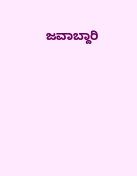ಜವಾಬ್ದಾರಿ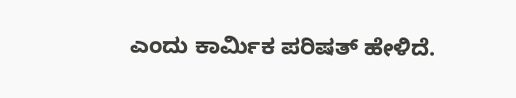ಎಂದು ಕಾರ್ಮಿಕ ಪರಿಷತ್ ಹೇಳಿದೆ.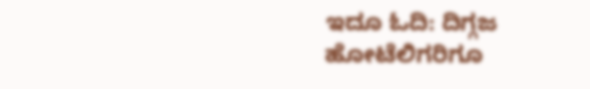ಇದೂ ಓದಿ: ದಿಗ್ಗಜ ಹೋಟೆಲಿಗರಿಗೂ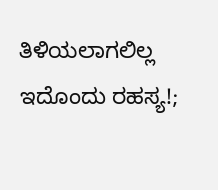ತಿಳಿಯಲಾಗಲಿಲ್ಲ ಇದೊಂದು ರಹಸ್ಯ!;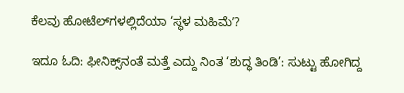ಕೆಲವು ಹೋಟೆಲ್‌ಗಳಲ್ಲಿದೆಯಾ ‘ಸ್ಥಳ ಮಹಿಮೆʼ?

ಇದೂ ಓದಿ: ಫೀನಿಕ್ಸ್‌ನಂತೆ ಮತ್ತೆ ಎದ್ದು ನಿಂತ ‘ಶುದ್ಧ ತಿಂಡಿ’: ಸುಟ್ಟು‌ ಹೋಗಿದ್ದ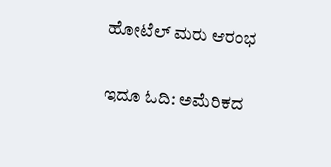ಹೋಟೆಲ್‌ ಮರು ಆರಂಭ

ಇದೂ ಓದಿ: ಅಮೆರಿಕದ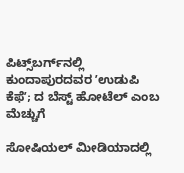ಪಿಟ್ಸ್‌ಬರ್ಗ್‌ನಲ್ಲಿ ಕುಂದಾಪುರದವರ ʼಉಡುಪಿ ಕೆಫೆʼ; ದ ಬೆಸ್ಟ್‌ ಹೋಟೆಲ್‌ ಎಂಬ ಮೆಚ್ಚುಗೆ

ಸೋಷಿಯಲ್‌ ಮೀಡಿಯಾದಲ್ಲಿ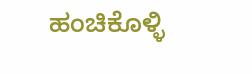ಹಂಚಿಕೊಳ್ಳಿ